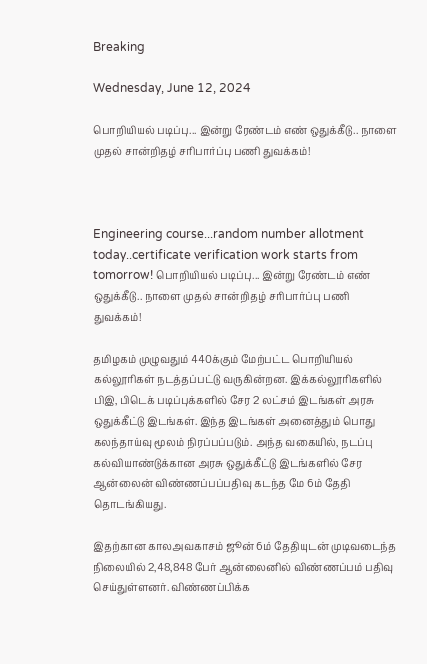Breaking

Wednesday, June 12, 2024

பொறியியல் படிப்பு... இன்று ரேண்டம் எண் ஒதுக்கீடு.. நாளை முதல் சான்றிதழ் சரிபார்ப்பு பணி துவக்கம்!



Engineering course...random number allotment today..certificate verification work starts from tomorrow! பொறியியல் படிப்பு... இன்று ரேண்டம் எண் ஒதுக்கீடு.. நாளை முதல் சான்றிதழ் சரிபார்ப்பு பணி துவக்கம்!

தமிழகம் முழுவதும் 440க்கும் மேற்பட்ட பொறியியல் கல்லூரிகள் நடத்தப்பட்டு வருகின்றன. இக்கல்லூரிகளில் பிஇ, பிடெக் படிப்புக்களில் சேர 2 லட்சம் இடங்கள் அரசு ஒதுக்கீட்டு இடங்கள். இந்த இடங்கள் அனைத்தும் பொது கலந்தாய்வு மூலம் நிரப்பப்படும். அந்த வகையில், நடப்பு கல்வியாண்டுக்கான அரசு ஒதுக்கீட்டு இடங்களில் சேர ஆன்லைன் விண்ணப்பப்பதிவு கடந்த மே 6ம் தேதி தொடங்கியது.

இதற்கான காலஅவகாசம் ஜூன் 6ம் தேதியுடன் முடிவடைந்த நிலையில் 2,48,848 பேர் ஆன்லைனில் விண்ணப்பம் பதிவு செய்துள்ளனர். விண்ணப்பிக்க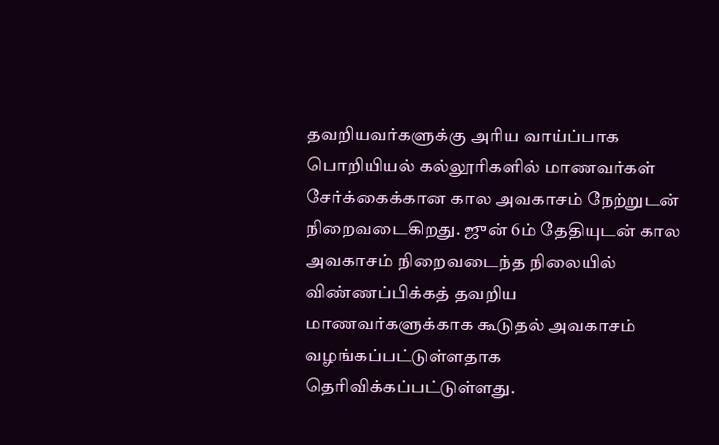தவறியவர்களுக்கு அரிய வாய்ப்பாக பொறியியல் கல்லூரிகளில் மாணவர்கள் சேர்க்கைக்கான கால அவகாசம் நேற்றுடன் நிறைவடைகிறது. ஜுன் 6ம் தேதியுடன் கால அவகாசம் நிறைவடைந்த நிலையில் விண்ணப்பிக்கத் தவறிய மாணவர்களுக்காக கூடுதல் அவகாசம் வழங்கப்பட்டுள்ளதாக தெரிவிக்கப்பட்டுள்ளது.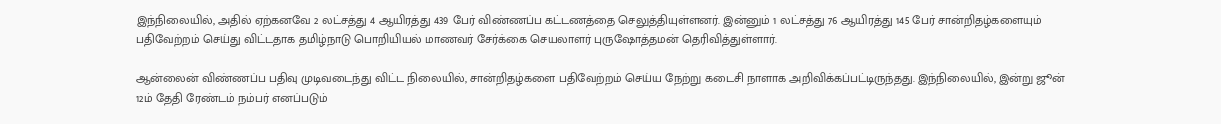இந்நிலையில், அதில் ஏற்கனவே 2 லட்சத்து 4 ஆயிரத்து 439 பேர் விண்ணப்ப கட்டணத்தை செலுத்தியுள்ளனர். இன்னும் 1 லட்சத்து 76 ஆயிரத்து 145 பேர் சான்றிதழ்களையும் பதிவேற்றம் செய்து விட்டதாக தமிழ்நாடு பொறியியல் மாணவர் சேர்க்கை செயலாளர் புருஷோத்தமன் தெரிவித்துள்ளார்.

ஆன்லைன் விண்ணப்ப பதிவு முடிவடைந்து விட்ட நிலையில், சான்றிதழ்களை பதிவேற்றம் செய்ய நேற்று கடைசி நாளாக அறிவிக்கப்பட்டிருந்தது. இந்நிலையில், இன்று ஜூன் 12ம் தேதி ரேண்டம் நம்பர் எனப்படும்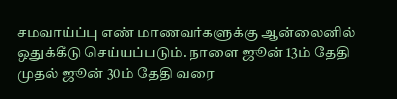சமவாய்ப்பு எண் மாணவர்களுக்கு ஆன்லைனில் ஒதுக்கீடு செய்யப்படும். நாளை ஜூன் 13ம் தேதி முதல் ஜூன் 30ம் தேதி வரை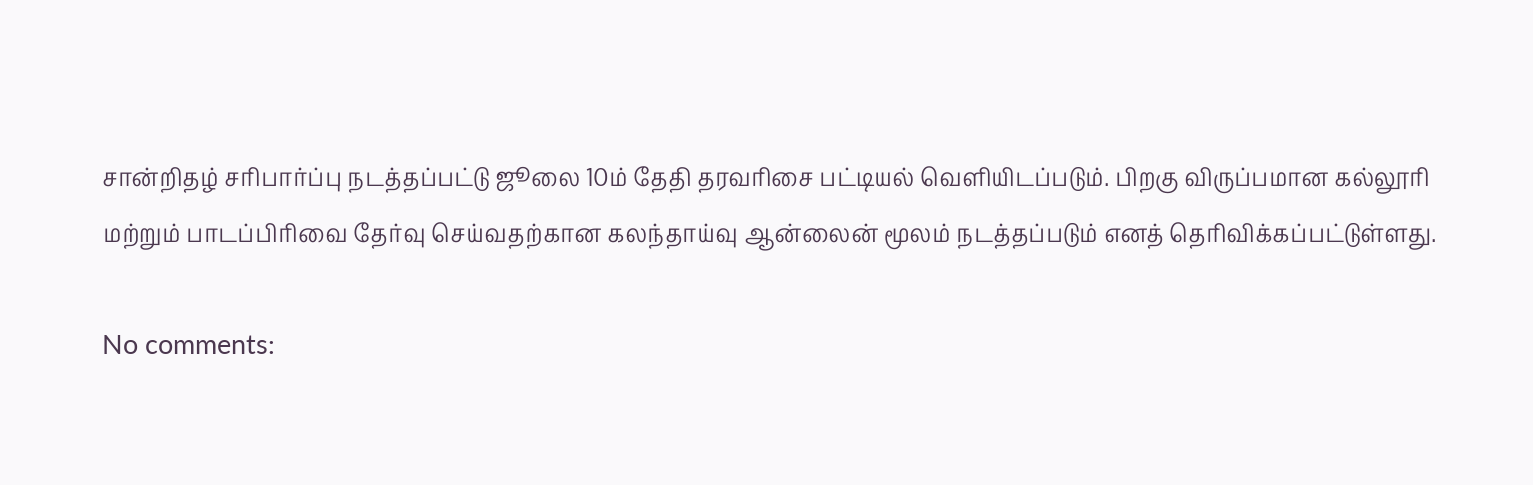சான்றிதழ் சரிபார்ப்பு நடத்தப்பட்டு ஜூலை 10ம் தேதி தரவரிசை பட்டியல் வெளியிடப்படும். பிறகு விருப்பமான கல்லூரி மற்றும் பாடப்பிரிவை தேர்வு செய்வதற்கான கலந்தாய்வு ஆன்லைன் மூலம் நடத்தப்படும் எனத் தெரிவிக்கப்பட்டுள்ளது.

No comments: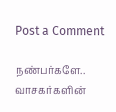Post a Comment

நண்பர்களே.. வாசகர்களின்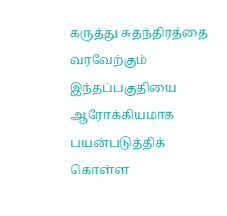கருத்து சுதந்திரத்தை வரவேற்கும் இந்தப்பகுதியை ஆரோக்கியமாக பயன்படுத்திக் கொள்ள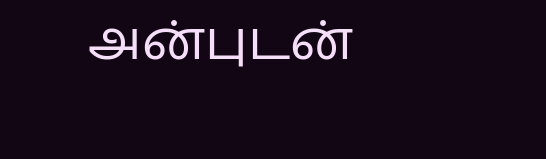அன்புடன்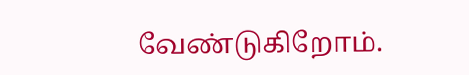வேண்டுகிறோம்.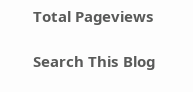Total Pageviews

Search This Blog